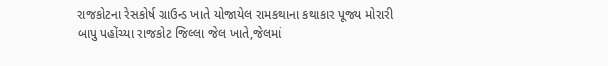રાજકોટના રેસકોર્ષ ગ્રાઉન્ડ ખાતે યોજાયેલ રામકથાના કથાકાર પૂજ્ય મોરારી બાપુ પહોંચ્યા રાજકોટ જિલ્લા જેલ ખાતે,જેલમાં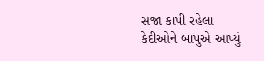સજા કાપી રહેલા કેદીઓને બાપુએ આપ્યું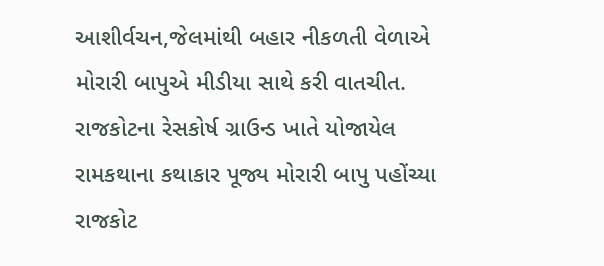આશીર્વચન,જેલમાંથી બહાર નીકળતી વેળાએ મોરારી બાપુએ મીડીયા સાથે કરી વાતચીત.
રાજકોટના રેસકોર્ષ ગ્રાઉન્ડ ખાતે યોજાયેલ રામકથાના કથાકાર પૂજ્ય મોરારી બાપુ પહોંચ્યા રાજકોટ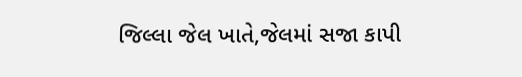જિલ્લા જેલ ખાતે,જેલમાં સજા કાપી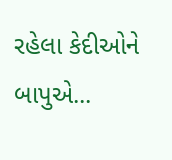રહેલા કેદીઓને બાપુએ...